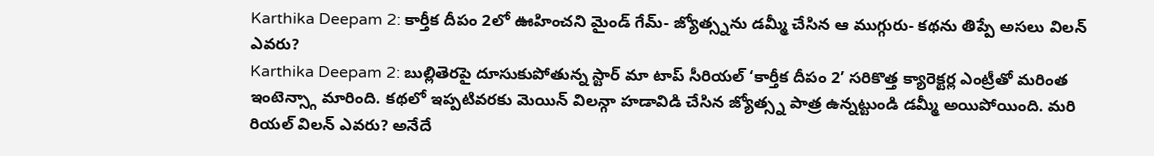Karthika Deepam 2: కార్తీక దీపం 2లో ఊహించని మైండ్ గేమ్- జ్యోత్స్నను డమ్మీ చేసిన ఆ ముగ్గురు- కథను తిప్పే అసలు విలన్ ఎవరు?
Karthika Deepam 2: బుల్లితెరపై దూసుకుపోతున్న స్టార్ మా టాప్ సీరియల్ ‘కార్తీక దీపం 2’ సరికొత్త క్యారెక్టర్ల ఎంట్రీతో మరింత ఇంటెన్స్గా మారింది. కథలో ఇప్పటివరకు మెయిన్ విలన్గా హడావిడి చేసిన జ్యోత్స్న పాత్ర ఉన్నట్టుండి డమ్మీ అయిపోయింది. మరి రియల్ విలన్ ఎవరు? అనేదే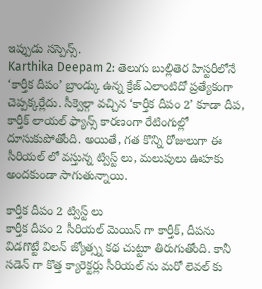ఇప్పుడు సస్పెన్స్.
Karthika Deepam 2: తెలుగు బుల్లితెర హిస్టరీలోనే ‘కార్తీక దీపం’ బ్రాండ్కు ఉన్న క్రేజ్ ఎలాంటిదో ప్రత్యేకంగా చెప్పక్కర్లేదు. సీక్వెల్గా వచ్చిన ‘కార్తీక దీపం 2’ కూడా దీప, కార్తీక్ లాయల్ ఫ్యాన్స్ కారణంగా రేటింగుల్లో దూసుకుపోతోంది. అయితే, గత కొన్ని రోజులుగా ఈ సీరియల్ లో వస్తున్న ట్విస్ట్ లు, మలుపులు ఊహకు అందకుండా సాగుతున్నాయి.

కార్తీక దీపం 2 ట్విస్ట్ లు
కార్తీక దీపం 2 సీరియల్ మెయిన్ గా కార్తీక్, దీపను విడగొట్టే విలన్ జ్యోత్స్న కథ చుట్టూ తిరుగుతోంది. కానీ సడెన్ గా కొత్త క్యారెక్టర్లు సీరియల్ ను మరో లెవల్ కు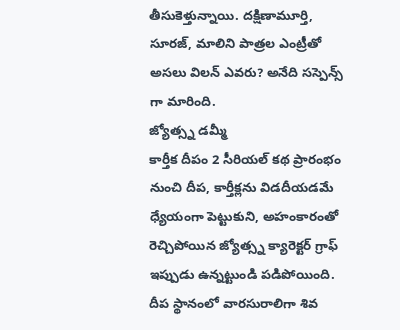తీసుకెళ్తున్నాయి. దక్షిణామూర్తి, సూరజ్, మాలిని పాత్రల ఎంట్రీతో అసలు విలన్ ఎవరు? అనేది సస్పెన్స్ గా మారింది.
జ్యోత్స్న డమ్మీ
కార్తీక దీపం 2 సీరియల్ కథ ప్రారంభం నుంచి దీప, కార్తీక్లను విడదీయడమే ధ్యేయంగా పెట్టుకుని, అహంకారంతో రెచ్చిపోయిన జ్యోత్స్న క్యారెక్టర్ గ్రాఫ్ ఇప్పుడు ఉన్నట్టుండి పడిపోయింది. దీప స్థానంలో వారసురాలిగా శివ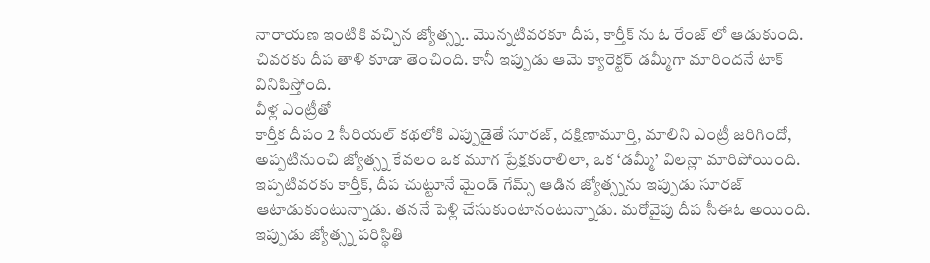నారాయణ ఇంటికి వచ్చిన జ్యోత్స్న.. మొన్నటివరకూ దీప, కార్తీక్ ను ఓ రేంజ్ లో ఆడుకుంది. చివరకు దీప తాళి కూడా తెంచింది. కానీ ఇప్పుడు ఆమె క్యారెక్టర్ డమ్మీగా మారిందనే టాక్ వినిపిస్తోంది.
వీళ్ల ఎంట్రీతో
కార్తీక దీపం 2 సీరియల్ కథలోకి ఎప్పుడైతే సూరజ్, దక్షిణామూర్తి, మాలిని ఎంట్రీ జరిగిందో, అప్పటినుంచి జ్యోత్స్న కేవలం ఒక మూగ ప్రేక్షకురాలిలా, ఒక ‘డమ్మీ’ విలన్లా మారిపోయింది.
ఇప్పటివరకు కార్తీక్, దీప చుట్టూనే మైండ్ గేమ్స్ ఆడిన జ్యోత్స్నను ఇప్పుడు సూరజ్ ఆటాడుకుంటున్నాడు. తననే పెళ్లి చేసుకుంటానంటున్నాడు. మరోవైపు దీప సీఈఓ అయింది. ఇప్పుడు జ్యోత్స్న పరిస్థితి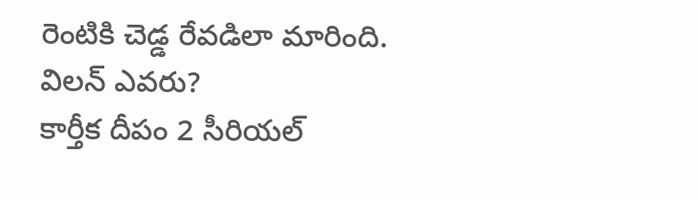రెంటికి చెడ్డ రేవడిలా మారింది.
విలన్ ఎవరు?
కార్తీక దీపం 2 సీరియల్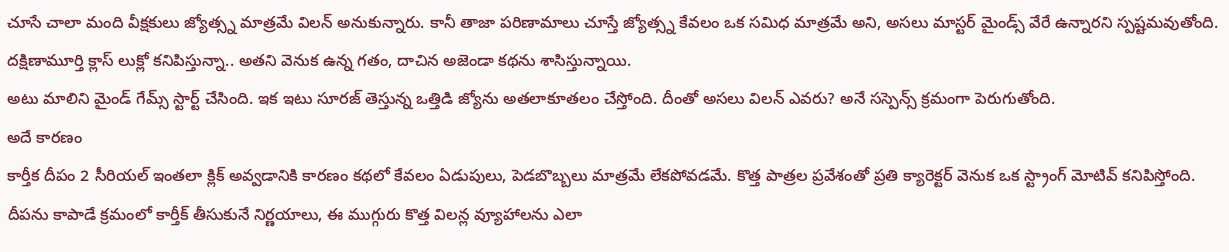చూసే చాలా మంది వీక్షకులు జ్యోత్స్న మాత్రమే విలన్ అనుకున్నారు. కానీ తాజా పరిణామాలు చూస్తే జ్యోత్స్న కేవలం ఒక సమిధ మాత్రమే అని, అసలు మాస్టర్ మైండ్స్ వేరే ఉన్నారని స్పష్టమవుతోంది. దక్షిణామూర్తి క్లాస్ లుక్లో కనిపిస్తున్నా.. అతని వెనుక ఉన్న గతం, దాచిన అజెండా కథను శాసిస్తున్నాయి.
అటు మాలిని మైండ్ గేమ్స్ స్టార్ట్ చేసింది. ఇక ఇటు సూరజ్ తెస్తున్న ఒత్తిడి జ్యోను అతలాకూతలం చేస్తోంది. దీంతో అసలు విలన్ ఎవరు? అనే సస్పెన్స్ క్రమంగా పెరుగుతోంది.
అదే కారణం
కార్తీక దీపం 2 సీరియల్ ఇంతలా క్లిక్ అవ్వడానికి కారణం కథలో కేవలం ఏడుపులు, పెడబొబ్బలు మాత్రమే లేకపోవడమే. కొత్త పాత్రల ప్రవేశంతో ప్రతి క్యారెక్టర్ వెనుక ఒక స్ట్రాంగ్ మోటివ్ కనిపిస్తోంది. దీపను కాపాడే క్రమంలో కార్తీక్ తీసుకునే నిర్ణయాలు, ఈ ముగ్గురు కొత్త విలన్ల వ్యూహాలను ఎలా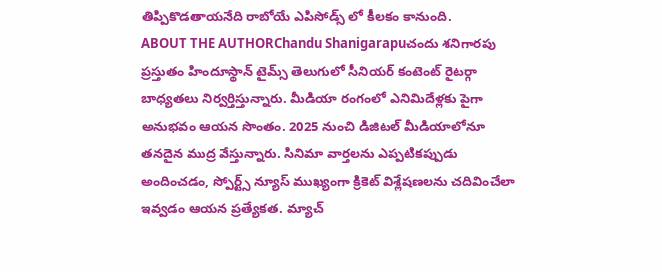తిప్పికొడతాయనేది రాబోయే ఎపిసోడ్స్ లో కీలకం కానుంది.
ABOUT THE AUTHORChandu Shanigarapuచందు శనిగారపు ప్రస్తుతం హిందూస్థాన్ టైమ్స్ తెలుగులో సీనియర్ కంటెంట్ రైటర్గా బాధ్యతలు నిర్వర్తిస్తున్నారు. మీడియా రంగంలో ఎనిమిదేళ్లకు పైగా అనుభవం ఆయన సొంతం. 2025 నుంచి డిజిటల్ మీడియాలోనూ తనదైన ముద్ర వేస్తున్నారు. సినిమా వార్తలను ఎప్పటికప్పుడు అందించడం, స్పోర్ట్స్ న్యూస్ ముఖ్యంగా క్రికెట్ విశ్లేషణలను చదివించేలా ఇవ్వడం ఆయన ప్రత్యేకత. మ్యాచ్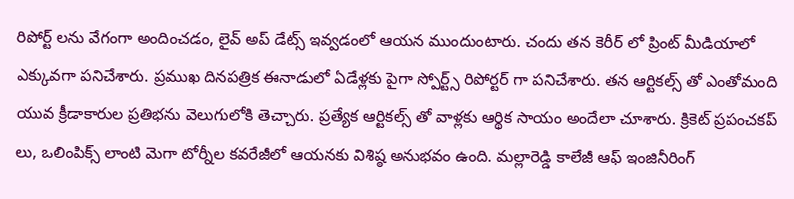రిపోర్ట్ లను వేగంగా అందించడం, లైవ్ అప్ డేట్స్ ఇవ్వడంలో ఆయన ముందుంటారు. చందు తన కెరీర్ లో ప్రింట్ మీడియాలో ఎక్కువగా పనిచేశారు. ప్రముఖ దినపత్రిక ఈనాడులో ఏడేళ్లకు పైగా స్పోర్ట్స్ రిపోర్టర్ గా పనిచేశారు. తన ఆర్టికల్స్ తో ఎంతోమంది యువ క్రీడాకారుల ప్రతిభను వెలుగులోకి తెచ్చారు. ప్రత్యేక ఆర్టికల్స్ తో వాళ్లకు ఆర్థిక సాయం అందేలా చూశారు. క్రికెట్ ప్రపంచకప్ లు, ఒలింపిక్స్ లాంటి మెగా టోర్నీల కవరేజీలో ఆయనకు విశిష్ఠ అనుభవం ఉంది. మల్లారెడ్డి కాలేజీ ఆఫ్ ఇంజినీరింగ్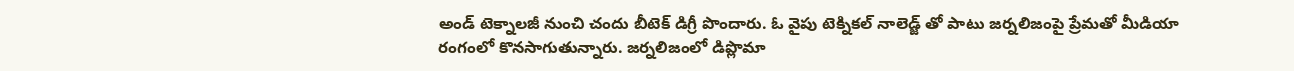అండ్ టెక్నాలజీ నుంచి చందు బీటెక్ డిగ్రీ పొందారు. ఓ వైపు టెక్నికల్ నాలెడ్జ్ తో పాటు జర్నలిజంపై ప్రేమతో మీడియా రంగంలో కొనసాగుతున్నారు. జర్నలిజంలో డిప్లొమా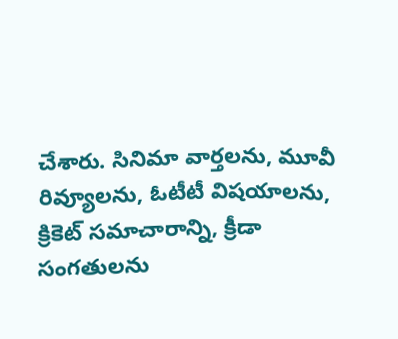చేశారు. సినిమా వార్తలను, మూవీ రివ్యూలను, ఓటీటీ విషయాలను, క్రికెట్ సమాచారాన్ని, క్రీడా సంగతులను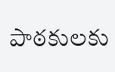పాఠకులకు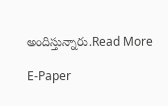అందిస్తున్నారు.Read More

E-Paper